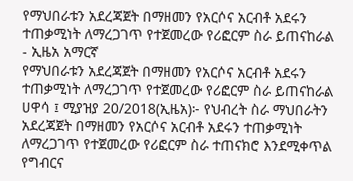የማህበራቱን አደረጃጀት በማዘመን የአርሶና አርብቶ አደሩን ተጠቃሚነት ለማረጋገጥ የተጀመረው የሪፎርም ስራ ይጠናከራል - ኢዜአ አማርኛ
የማህበራቱን አደረጃጀት በማዘመን የአርሶና አርብቶ አደሩን ተጠቃሚነት ለማረጋገጥ የተጀመረው የሪፎርም ስራ ይጠናከራል
ሀዋሳ ፤ ሚያዝያ 20/2018(ኢዜአ)፦ የህብረት ስራ ማህበራትን አደረጃጀት በማዘመን የአርሶና አርብቶ አደሩን ተጠቃሚነት ለማረጋገጥ የተጀመረው የሪፎርም ስራ ተጠናክሮ እንደሚቀጥል የግብርና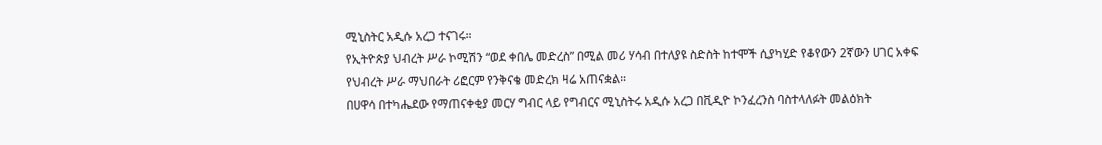ሚኒስትር አዲሱ አረጋ ተናገሩ።
የኢትዮጵያ ህብረት ሥራ ኮሚሽን “ወደ ቀበሌ መድረስ” በሚል መሪ ሃሳብ በተለያዩ ስድስት ከተሞች ሲያካሂድ የቆየውን 2ኛውን ሀገር አቀፍ የህብረት ሥራ ማህበራት ሪፎርም የንቅናቄ መድረክ ዛሬ አጠናቋል።
በሀዋሳ በተካሔደው የማጠናቀቂያ መርሃ ግብር ላይ የግብርና ሚኒስትሩ አዲሱ አረጋ በቪዲዮ ኮንፈረንስ ባስተላለፉት መልዕክት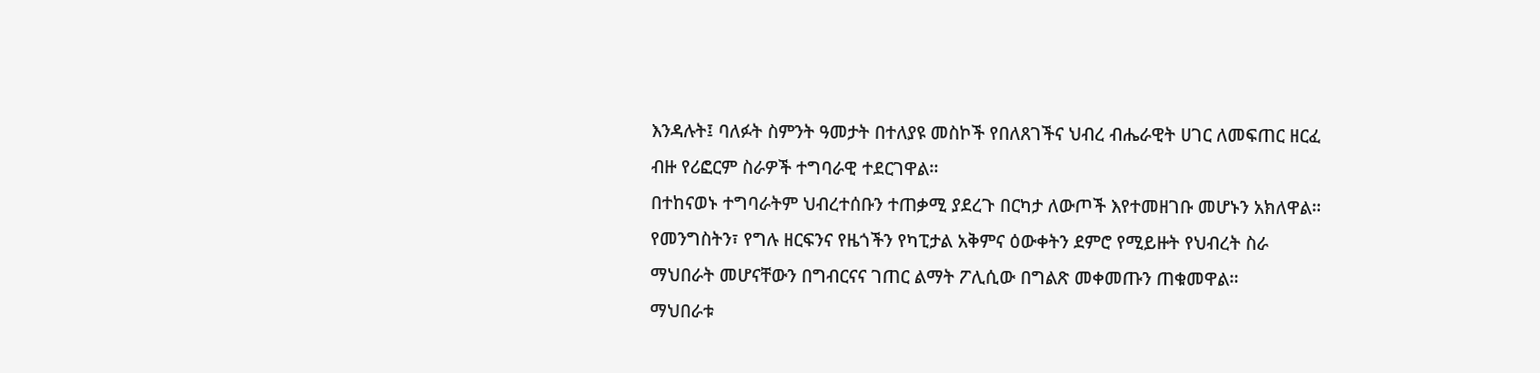እንዳሉት፤ ባለፉት ስምንት ዓመታት በተለያዩ መስኮች የበለጸገችና ህብረ ብሔራዊት ሀገር ለመፍጠር ዘርፈ ብዙ የሪፎርም ስራዎች ተግባራዊ ተደርገዋል።
በተከናወኑ ተግባራትም ህብረተሰቡን ተጠቃሚ ያደረጉ በርካታ ለውጦች እየተመዘገቡ መሆኑን አክለዋል።
የመንግስትን፣ የግሉ ዘርፍንና የዜጎችን የካፒታል አቅምና ዕውቀትን ደምሮ የሚይዙት የህብረት ስራ ማህበራት መሆናቸውን በግብርናና ገጠር ልማት ፖሊሲው በግልጽ መቀመጡን ጠቁመዋል።
ማህበራቱ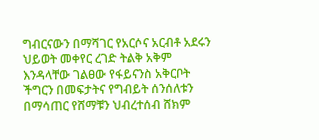ግብርናውን በማሻገር የአርሶና አርብቶ አደሩን ህይወት መቀየር ረገድ ትልቅ አቅም እንዳላቸው ገልፀው የፋይናንስ አቅርቦት ችግርን በመፍታትና የግብይት ሰንሰለቱን በማሳጠር የሸማቹን ህብረተሰብ ሸክም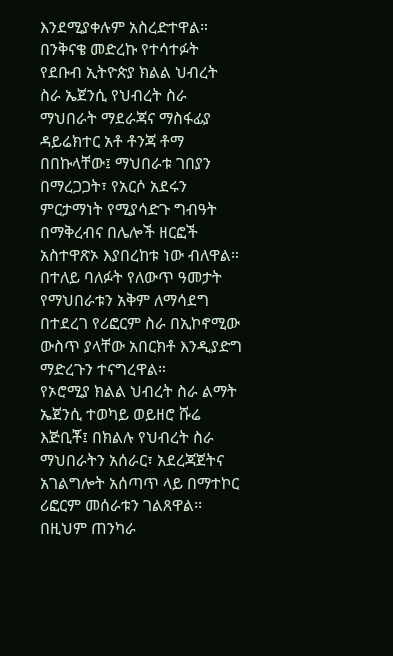እንደሚያቀሉም አስረድተዋል።
በንቅናቄ መድረኩ የተሳተፉት የደቡብ ኢትዮጵያ ክልል ህብረት ስራ ኤጀንሲ የህብረት ስራ ማህበራት ማደራጃና ማስፋፊያ ዳይሬክተር አቶ ቶንጃ ቶማ በበኩላቸው፤ ማህበራቱ ገበያን በማረጋጋት፣ የአርሶ አደሩን ምርታማነት የሚያሳድጉ ግብዓት በማቅረብና በሌሎች ዘርፎች አስተዋጽኦ እያበረከቱ ነው ብለዋል።
በተለይ ባለፉት የለውጥ ዓመታት የማህበራቱን አቅም ለማሳደግ በተደረገ የሪፎርም ስራ በኢኮኖሚው ውስጥ ያላቸው አበርክቶ እንዲያድግ ማድረጉን ተናግረዋል።
የኦሮሚያ ክልል ህብረት ስራ ልማት ኤጀንሲ ተወካይ ወይዘሮ ሹሬ እጅቢቾ፤ በክልሉ የህብረት ስራ ማህበራትን አሰራር፣ አደረጃጀትና አገልግሎት አሰጣጥ ላይ በማተኮር ሪፎርም መሰራቱን ገልጸዋል፡፡
በዚህም ጠንካራ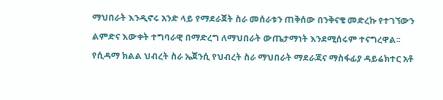ማህበራት እንዲኖሩ አንድ ላይ የማደራጀት ስራ መሰራቱን ጠቅሰው በንቅናቄ መድረኩ የተገኘውን ልምድና እውቀት ተግባራዊ በማድረግ ለማህበራት ውጤታማነት እንደሚሰሩም ተናግረዋል፡፡
የሲዳማ ክልል ህብረት ስራ ኤጀንሲ የህብረት ስራ ማህበራት ማደራጃና ማስፋፊያ ዳይሬክተር አቶ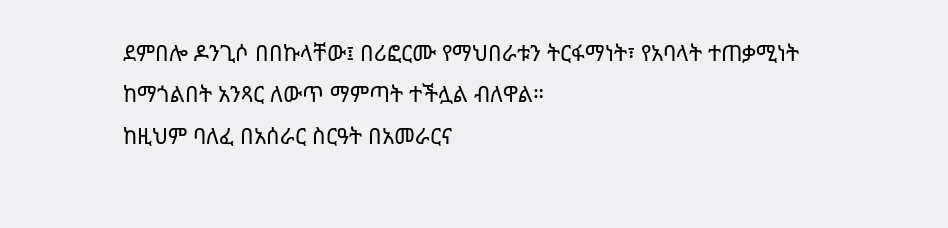ደምበሎ ዶንጊሶ በበኩላቸው፤ በሪፎርሙ የማህበራቱን ትርፋማነት፣ የአባላት ተጠቃሚነት ከማጎልበት አንጻር ለውጥ ማምጣት ተችሏል ብለዋል።
ከዚህም ባለፈ በአሰራር ስርዓት በአመራርና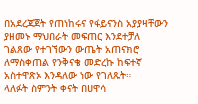በአደረጃጀት የጠነከሩና የፋይናንስ አያያዛቸውን ያዘመኑ ማህበራት መፍጠር እንደተቻለ ገልጸው የተገኘውን ውጤት አጠናክሮ ለማስቀጠል የንቅናቄ መድረኩ ከፍተኛ አስተዋጽኦ እንዳለው ነው የገለጹት።
ላለፉት ስምንት ቀናት በሀዋሳ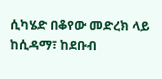ሲካሄድ በቆየው መድረክ ላይ ከሲዳማ፣ ከደቡብ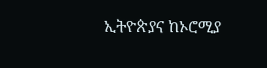ኢትዮጵያና ከኦሮሚያ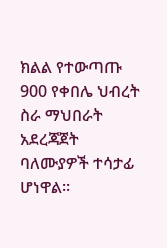ክልል የተውጣጡ 900 የቀበሌ ህብረት ስራ ማህበራት አደረጃጀት ባለሙያዎች ተሳታፊ ሆነዋል።